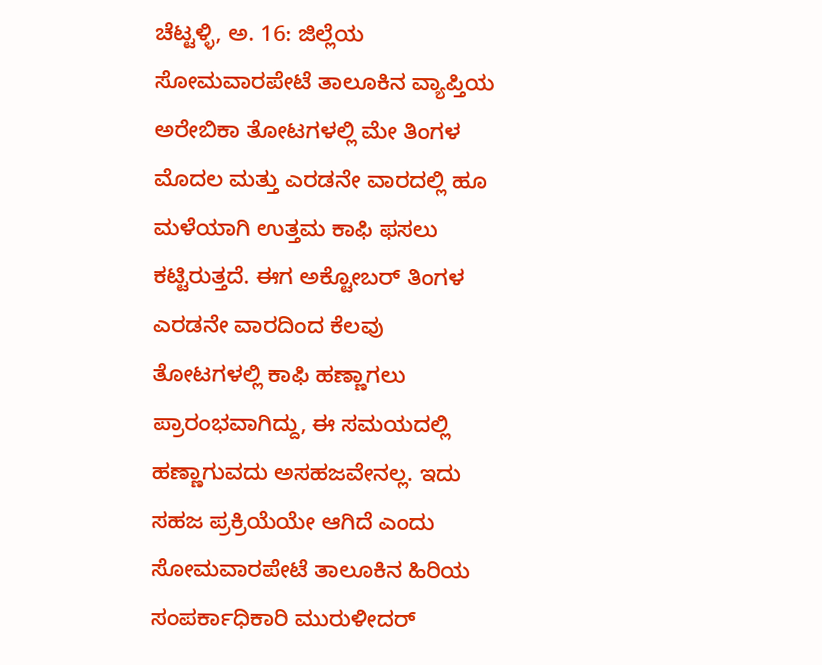ಚೆಟ್ಟಳ್ಳಿ, ಅ. 16: ಜಿಲ್ಲೆಯ ಸೋಮವಾರಪೇಟೆ ತಾಲೂಕಿನ ವ್ಯಾಪ್ತಿಯ ಅರೇಬಿಕಾ ತೋಟಗಳಲ್ಲಿ ಮೇ ತಿಂಗಳ ಮೊದಲ ಮತ್ತು ಎರಡನೇ ವಾರದಲ್ಲಿ ಹೂ ಮಳೆಯಾಗಿ ಉತ್ತಮ ಕಾಫಿ ಫಸಲು ಕಟ್ಟಿರುತ್ತದೆ. ಈಗ ಅಕ್ಟೋಬರ್ ತಿಂಗಳ ಎರಡನೇ ವಾರದಿಂದ ಕೆಲವು ತೋಟಗಳಲ್ಲಿ ಕಾಫಿ ಹಣ್ಣಾಗಲು ಪ್ರಾರಂಭವಾಗಿದ್ದು, ಈ ಸಮಯದಲ್ಲಿ ಹಣ್ಣಾಗುವದು ಅಸಹಜವೇನಲ್ಲ. ಇದು ಸಹಜ ಪ್ರಕ್ರಿಯೆಯೇ ಆಗಿದೆ ಎಂದು ಸೋಮವಾರಪೇಟೆ ತಾಲೂಕಿನ ಹಿರಿಯ ಸಂಪರ್ಕಾಧಿಕಾರಿ ಮುರುಳೀದರ್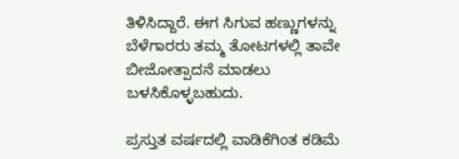ತಿಳಿಸಿದ್ದಾರೆ. ಈಗ ಸಿಗುವ ಹಣ್ಣುಗಳನ್ನು ಬೆಳೆಗಾರರು ತಮ್ಮ ತೋಟಗಳಲ್ಲಿ ತಾವೇ ಬೀಜೋತ್ಪಾದನೆ ಮಾಡಲು ಬಳಸಿಕೊಳ್ಳಬಹುದು.

ಪ್ರಸ್ತುತ ವರ್ಷದಲ್ಲಿ ವಾಡಿಕೆಗಿಂತ ಕಡಿಮೆ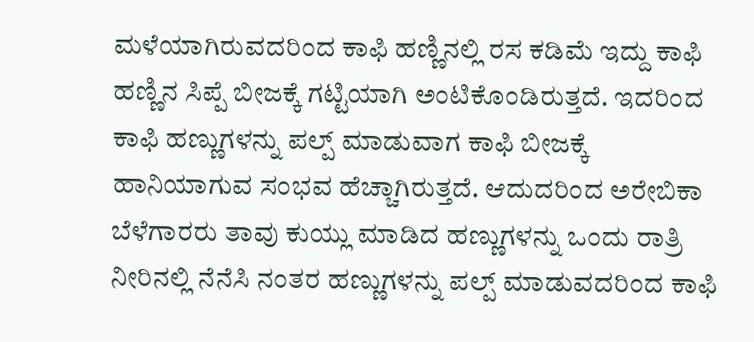ಮಳೆಯಾಗಿರುವದರಿಂದ ಕಾಫಿ ಹಣ್ಣಿನಲ್ಲಿ ರಸ ಕಡಿಮೆ ಇದ್ದು ಕಾಫಿ ಹಣ್ಣಿನ ಸಿಪ್ಪೆ ಬೀಜಕ್ಕೆ ಗಟ್ಟಿಯಾಗಿ ಅಂಟಿಕೊಂಡಿರುತ್ತದೆ. ಇದರಿಂದ ಕಾಫಿ ಹಣ್ಣುಗಳನ್ನು ಪಲ್ಪ್ ಮಾಡುವಾಗ ಕಾಫಿ ಬೀಜಕ್ಕೆ ಹಾನಿಯಾಗುವ ಸಂಭವ ಹೆಚ್ಚಾಗಿರುತ್ತದೆ. ಆದುದರಿಂದ ಅರೇಬಿಕಾ ಬೆಳೆಗಾರರು ತಾವು ಕುಯ್ಲು ಮಾಡಿದ ಹಣ್ಣುಗಳನ್ನು ಒಂದು ರಾತ್ರಿ ನೀರಿನಲ್ಲಿ ನೆನೆಸಿ ನಂತರ ಹಣ್ಣುಗಳನ್ನು ಪಲ್ಪ್ ಮಾಡುವದರಿಂದ ಕಾಫಿ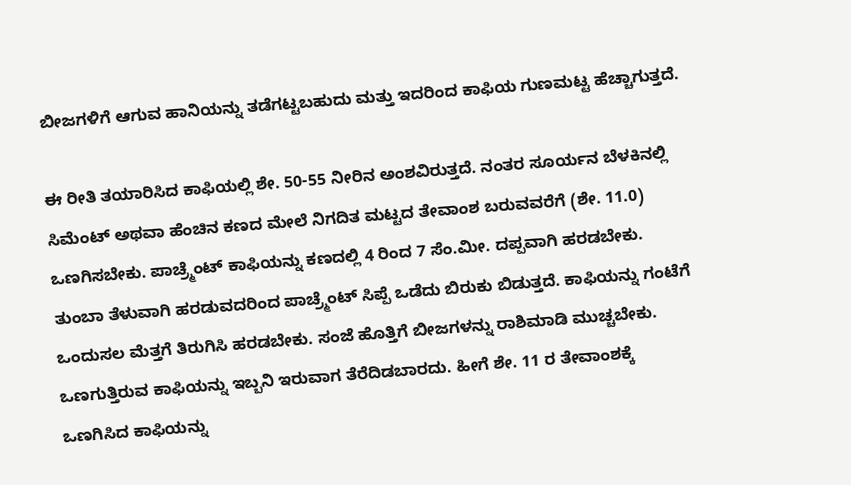ಬೀಜಗಳಿಗೆ ಆಗುವ ಹಾನಿಯನ್ನು ತಡೆಗಟ್ಟಬಹುದು ಮತ್ತು ಇದರಿಂದ ಕಾಫಿಯ ಗುಣಮಟ್ಟ ಹೆಚ್ಚಾಗುತ್ತದೆ.

ಈ ರೀತಿ ತಯಾರಿಸಿದ ಕಾಫಿಯಲ್ಲಿ ಶೇ. 50-55 ನೀರಿನ ಅಂಶವಿರುತ್ತದೆ. ನಂತರ ಸೂರ್ಯನ ಬೆಳಕಿನಲ್ಲಿ ಸಿಮೆಂಟ್ ಅಥವಾ ಹೆಂಚಿನ ಕಣದ ಮೇಲೆ ನಿಗದಿತ ಮಟ್ಟದ ತೇವಾಂಶ ಬರುವವರೆಗೆ (ಶೇ. 11.0) ಒಣಗಿಸಬೇಕು. ಪಾಚ್ರ್ಮೆಂಟ್ ಕಾಫಿಯನ್ನು ಕಣದಲ್ಲಿ 4 ರಿಂದ 7 ಸೆಂ.ಮೀ. ದಪ್ಪವಾಗಿ ಹರಡಬೇಕು. ತುಂಬಾ ತೆಳುವಾಗಿ ಹರಡುವದರಿಂದ ಪಾಚ್ರ್ಮೆಂಟ್ ಸಿಪ್ಪೆ ಒಡೆದು ಬಿರುಕು ಬಿಡುತ್ತದೆ. ಕಾಫಿಯನ್ನು ಗಂಟೆಗೆ ಒಂದುಸಲ ಮೆತ್ತಗೆ ತಿರುಗಿಸಿ ಹರಡಬೇಕು. ಸಂಜೆ ಹೊತ್ತಿಗೆ ಬೀಜಗಳನ್ನು ರಾಶಿಮಾಡಿ ಮುಚ್ಚಬೇಕು. ಒಣಗುತ್ತಿರುವ ಕಾಫಿಯನ್ನು ಇಬ್ಬನಿ ಇರುವಾಗ ತೆರೆದಿಡಬಾರದು. ಹೀಗೆ ಶೇ. 11 ರ ತೇವಾಂಶಕ್ಕೆ ಒಣಗಿಸಿದ ಕಾಫಿಯನ್ನು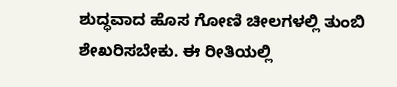ಶುದ್ಧವಾದ ಹೊಸ ಗೋಣಿ ಚೀಲಗಳಲ್ಲಿ ತುಂಬಿ ಶೇಖರಿಸಬೇಕು. ಈ ರೀತಿಯಲ್ಲಿ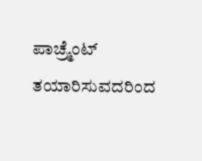ಪಾಚ್ರ್ಮೆಂಟ್ ತಯಾರಿಸುವದರಿಂದ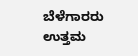ಬೆಳೆಗಾರರು ಉತ್ತಮ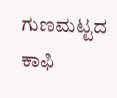ಗುಣಮಟ್ಟದ ಕಾಫಿ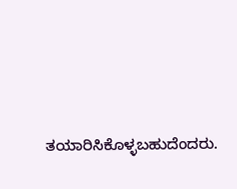ತಯಾರಿಸಿಕೊಳ್ಳಬಹುದೆಂದರು.